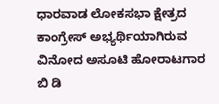ಧಾರವಾಡ ಲೋಕಸಭಾ ಕ್ಷೇತ್ರದ ಕಾಂಗ್ರೇಸ್ ಅಭ್ಯರ್ಥಿಯಾಗಿರುವ ವಿನೋದ ಅಸೂಟಿ ಹೋರಾಟಗಾರ ಬಿ ಡಿ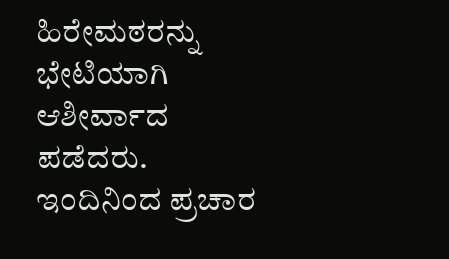ಹಿರೇಮಠರನ್ನು ಭೇಟಿಯಾಗಿ ಆಶೀರ್ವಾದ ಪಡೆದರು.
ಇಂದಿನಿಂದ ಪ್ರಚಾರ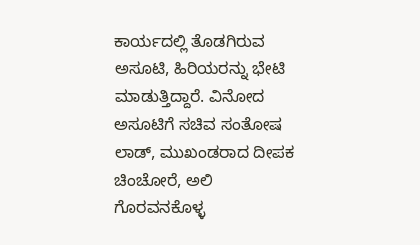ಕಾರ್ಯದಲ್ಲಿ ತೊಡಗಿರುವ ಅಸೂಟಿ, ಹಿರಿಯರನ್ನು ಭೇಟಿ ಮಾಡುತ್ತಿದ್ದಾರೆ. ವಿನೋದ ಅಸೂಟಿಗೆ ಸಚಿವ ಸಂತೋಷ ಲಾಡ್, ಮುಖಂಡರಾದ ದೀಪಕ ಚಿಂಚೋರೆ, ಅಲಿ ಗೊರವನಕೊಳ್ಳ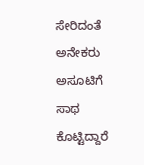ಸೇರಿದಂತೆ ಅನೇಕರು ಅಸೂಟಿಗೆ ಸಾಥ ಕೊಟ್ಟಿದ್ದಾರೆ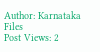Author: Karnataka Files
Post Views: 2